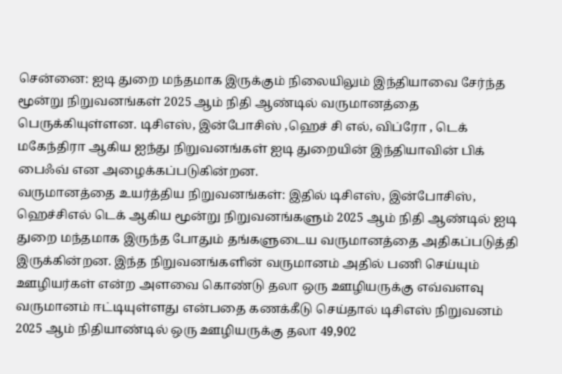சென்னை: ஐடி துறை மந்தமாக இருக்கும் நிலையிலும் இந்தியாவை சேர்ந்த மூன்று நிறுவனங்கள் 2025 ஆம் நிதி ஆண்டில் வருமானத்தை பெருக்கியுள்ளன. டிசிஎஸ், இன்போசிஸ் ,ஹெச் சி எல், விப்ரோ , டெக் மகேந்திரா ஆகிய ஐந்து நிறுவனங்கள் ஐடி துறையின் இந்தியாவின் பிக் பைஃவ் என அழைக்கப்படுகின்றன.
வருமானத்தை உயர்த்திய நிறுவனங்கள்: இதில் டிசிஎஸ், இன்போசிஸ், ஹெச்சிஎல் டெக் ஆகிய மூன்று நிறுவனங்களும் 2025 ஆம் நிதி ஆண்டில் ஐடி துறை மந்தமாக இருந்த போதும் தங்களுடைய வருமானத்தை அதிகப்படுத்தி இருக்கின்றன. இந்த நிறுவனங்களின் வருமானம் அதில் பணி செய்யும் ஊழியர்கள் என்ற அளவை கொண்டு தலா ஒரு ஊழியருக்கு எவ்வளவு வருமானம் ஈட்டியுள்ளது என்பதை கணக்கீடு செய்தால் டிசிஎஸ் நிறுவனம் 2025 ஆம் நிதியாண்டில் ஒரு ஊழியருக்கு தலா 49,902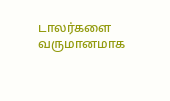டாலர்களை வருமானமாக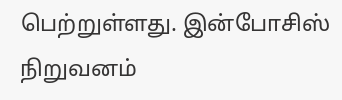பெற்றுள்ளது. இன்போசிஸ் நிறுவனம்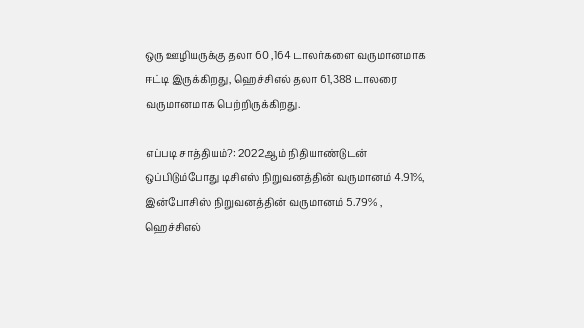ஒரு ஊழியருக்கு தலா 60 ,164 டாலர்களை வருமானமாக ஈட்டி இருக்கிறது, ஹெச்சிஎல் தலா 61,388 டாலரை வருமானமாக பெற்றிருக்கிறது.

எப்படி சாத்தியம்?: 2022ஆம் நிதியாண்டுடன் ஒப்பிடும்போது டிசிஎஸ் நிறுவனத்தின் வருமானம் 4.91%, இன்போசிஸ் நிறுவனத்தின் வருமானம் 5.79% , ஹெச்சிஎல்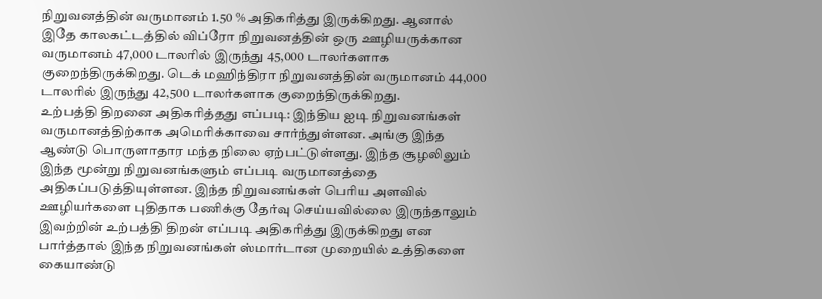நிறுவனத்தின் வருமானம் 1.50 % அதிகரித்து இருக்கிறது. ஆனால் இதே காலகட்டத்தில் விப்ரோ நிறுவனத்தின் ஒரு ஊழியருக்கான வருமானம் 47,000 டாலரில் இருந்து 45,000 டாலர்களாக குறைந்திருக்கிறது. டெக் மஹிந்திரா நிறுவனத்தின் வருமானம் 44,000 டாலரில் இருந்து 42,500 டாலர்களாக குறைந்திருக்கிறது.
உற்பத்தி திறனை அதிகரித்தது எப்படி: இந்திய ஐடி நிறுவனங்கள் வருமானத்திற்காக அமெரிக்காவை சார்ந்துள்ளன. அங்கு இந்த ஆண்டு பொருளாதார மந்த நிலை ஏற்பட்டுள்ளது. இந்த சூழலிலும் இந்த மூன்று நிறுவனங்களும் எப்படி வருமானத்தை அதிகப்படுத்தியுள்ளன. இந்த நிறுவனங்கள் பெரிய அளவில் ஊழியர்களை புதிதாக பணிக்கு தேர்வு செய்யவில்லை இருந்தாலும் இவற்றின் உற்பத்தி திறன் எப்படி அதிகரித்து இருக்கிறது என பார்த்தால் இந்த நிறுவனங்கள் ஸ்மார்டான முறையில் உத்திகளை கையாண்டு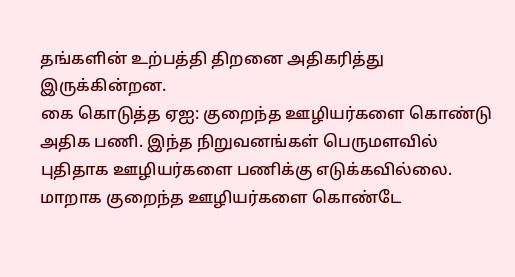தங்களின் உற்பத்தி திறனை அதிகரித்து இருக்கின்றன.
கை கொடுத்த ஏஐ: குறைந்த ஊழியர்களை கொண்டு அதிக பணி. இந்த நிறுவனங்கள் பெருமளவில் புதிதாக ஊழியர்களை பணிக்கு எடுக்கவில்லை. மாறாக குறைந்த ஊழியர்களை கொண்டே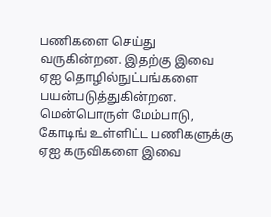பணிகளை செய்து வருகின்றன. இதற்கு இவை ஏஐ தொழில்நுட்பங்களை பயன்படுத்துகின்றன. மென்பொருள் மேம்பாடு, கோடிங் உள்ளிட்ட பணிகளுக்கு ஏஐ கருவிகளை இவை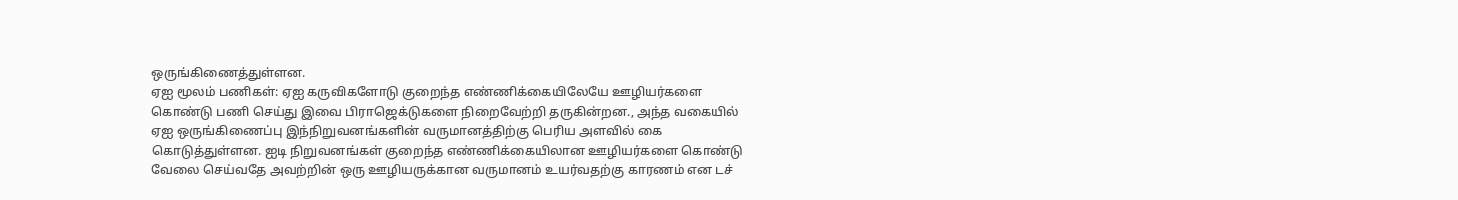ஒருங்கிணைத்துள்ளன.
ஏஐ மூலம் பணிகள்: ஏஐ கருவிகளோடு குறைந்த எண்ணிக்கையிலேயே ஊழியர்களை கொண்டு பணி செய்து இவை பிராஜெக்டுகளை நிறைவேற்றி தருகின்றன., அந்த வகையில் ஏஐ ஒருங்கிணைப்பு இந்நிறுவனங்களின் வருமானத்திற்கு பெரிய அளவில் கை கொடுத்துள்ளன. ஐடி நிறுவனங்கள் குறைந்த எண்ணிக்கையிலான ஊழியர்களை கொண்டு வேலை செய்வதே அவற்றின் ஒரு ஊழியருக்கான வருமானம் உயர்வதற்கு காரணம் என டச்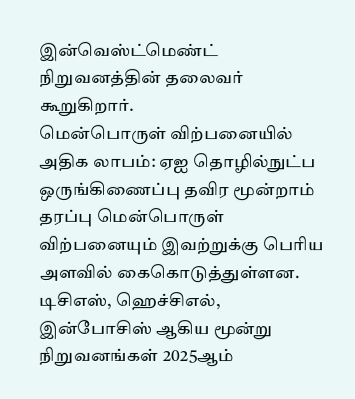இன்வெஸ்ட்மெண்ட் நிறுவனத்தின் தலைவர் கூறுகிறார்.
மென்பொருள் விற்பனையில் அதிக லாபம்: ஏஐ தொழில்நுட்ப ஒருங்கிணைப்பு தவிர மூன்றாம் தரப்பு மென்பொருள் விற்பனையும் இவற்றுக்கு பெரிய அளவில் கைகொடுத்துள்ளன. டிசிஎஸ், ஹெச்சிஎல், இன்போசிஸ் ஆகிய மூன்று நிறுவனங்கள் 2025ஆம்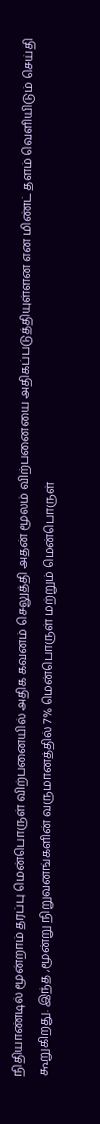நிதியாண்டில் மூன்றாம் தரப்பு மென்பொருள் விற்பனையில் அதிக கவனம் செலுத்தி அதன் மூலம் விற்பனையை அதிகப்படுத்தியுள்ளன என மிண்ட் தளம் வெளியிடும் செய்தி கூறுகிறது. இந்த ,மூன்று நிறுவனங்களின் வருமானத்தில் 7% மென்பொருள் மற்றும் மென்பொருள்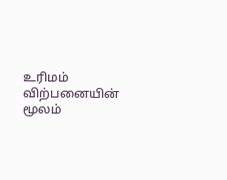உரிமம் விற்பனையின் மூலம்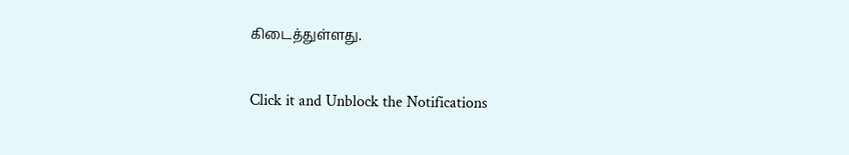கிடைத்துள்ளது.


Click it and Unblock the Notifications